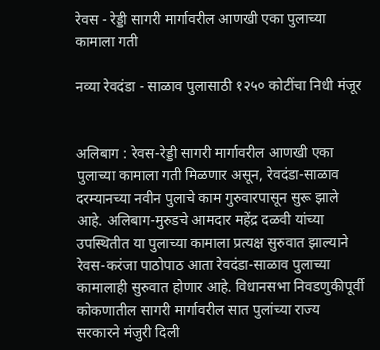रेवस - रेड्डी सागरी मार्गावरील आणखी एका पुलाच्या कामाला गती

नव्या रेवदंडा - साळाव पुलासाठी १२५० कोटींचा निधी मंजूर


अलिबाग : रेवस-रेड्डी सागरी मार्गावरील आणखी एका पुलाच्या कामाला गती मिळणार असून, रेवदंडा-साळाव दरम्यानच्या नवीन पुलाचे काम गुरुवारपासून सुरू झाले आहे. अलिबाग-मुरुडचे आमदार महेंद्र दळवी यांच्या उपस्थितीत या पुलाच्या कामाला प्रत्यक्ष सुरुवात झाल्याने रेवस-करंजा पाठोपाठ आता रेवदंडा-साळाव पुलाच्या कामालाही सुरुवात होणार आहे. विधानसभा निवडणुकीपूर्वी कोकणातील सागरी मार्गावरील सात पुलांच्या राज्य सरकारने मंजुरी दिली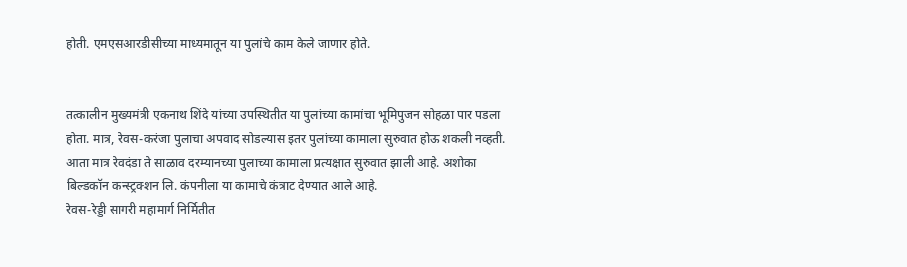होती. एमएसआरडीसीच्या माध्यमातून या पुलांचे काम केले जाणार होते.


तत्कालीन मुख्यमंत्री एकनाथ शिंदे यांच्या उपस्थितीत या पुलांच्या कामांचा भूमिपुजन सोहळा पार पडला होता. मात्र, रेवस-करंजा पुलाचा अपवाद सोडल्यास इतर पुलांच्या कामाला सुरुवात होऊ शकली नव्हती. आता मात्र रेवदंडा ते साळाव दरम्यानच्या पुलाच्या कामाला प्रत्यक्षात सुरुवात झाली आहे. अशोका बिल्डकॉन कन्स्ट्रक्शन लि. कंपनीला या कामाचे कंत्राट देण्यात आले आहे.
रेवस-रेड्डी सागरी महामार्ग निर्मितीत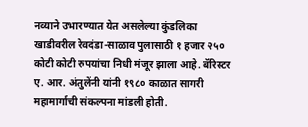नव्याने उभारण्यात येत असलेल्या कुंडलिका खाडीवरील रेवदंडा-साळाव पुलासाठी १ हजार २५० कोटी कोटी रुपयांचा निधी मंजूर झाला आहे. बॅरिस्टर ए. आर. अंतुलेंनी यांनी १९८० काळात सागरी महामार्गाची संकल्पना मांडली होती.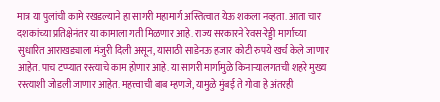मात्र या पुलांची कामे रखडल्याने हा सागरी महामार्ग अस्तित्वात येऊ शकला नव्हता. आता चार दशकांच्या प्रतिक्षेनंतर या कामाला गती मिळणार आहे. राज्य सरकारने रेवस-रेड्डी मार्गाच्या सुधारित आराखड्याला मंजुरी दिली असून, यासाठी साडेनऊ हजार कोटी रुपये खर्च केले जाणार आहेत. पाच टप्प्यात रस्त्याचे काम होणार आहे. या सागरी मार्गामुळे किनाऱ्यालगतची शहरे मुख्य रस्त्याशी जोडली जाणार आहेत. महत्त्वाची बाब म्हणजे, यामुळे मुंबई ते गोवा हे अंतरही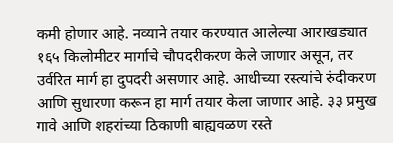कमी होणार आहे. नव्याने तयार करण्यात आलेल्या आराखड्यात १६५ किलोमीटर मार्गाचे चौपदरीकरण केले जाणार असून, तर उर्वरित मार्ग हा दुपदरी असणार आहे. आधीच्या रस्त्यांचे रुंदीकरण आणि सुधारणा करून हा मार्ग तयार केला जाणार आहे. ३३ प्रमुख गावे आणि शहरांच्या ठिकाणी बाह्यवळण रस्ते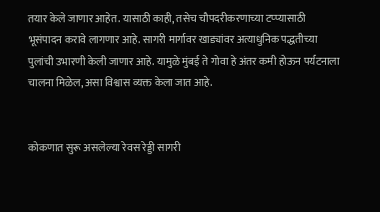तयार केले जाणार आहेत. यासाठी काही, तसेच चौपदरीकरणाच्या टप्प्यासाठी भूसंपादन करावे लागणार आहे. सागरी मार्गावर खाड्यांवर अत्याधुनिक पद्धतीच्या पुलांची उभारणी केली जाणार आहे. यामुळे मुंबई ते गोवा हे अंतर कमी होऊन पर्यटनाला चालना मिळेल, असा विश्वास व्यक्त केला जात आहे.


कोकणात सुरू असलेल्या रेवस रेड्डी सागरी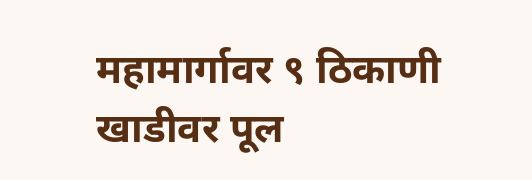महामार्गावर ९ ठिकाणी खाडीवर पूल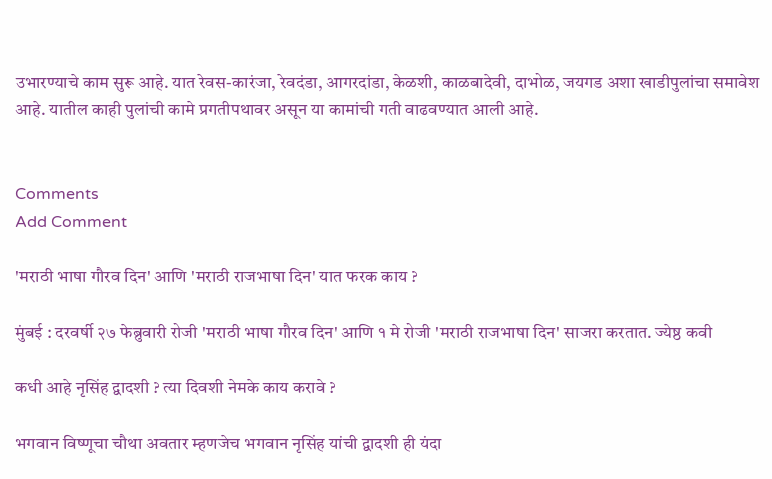उभारण्याचे काम सुरू आहे. यात रेवस-कारंजा, रेवदंडा, आगरदांडा, केळशी, काळबादेवी, दाभोळ, जयगड अशा खाडीपुलांचा समावेश आहे. यातील काही पुलांची कामे प्रगतीपथावर असून या कामांची गती वाढवण्यात आली आहे.


Comments
Add Comment

'मराठी भाषा गौरव दिन' आणि 'मराठी राजभाषा दिन' यात फरक काय ?

मुंबई : दरवर्षी २७ फेब्रुवारी रोजी 'मराठी भाषा गौरव दिन' आणि १ मे रोजी 'मराठी राजभाषा दिन' साजरा करतात. ज्येष्ठ कवी

कधी आहे नृसिंह द्वादशी ? त्या दिवशी नेमके काय करावे ?

भगवान विष्णूचा चौथा अवतार म्हणजेच भगवान नृसिंह यांची द्वादशी ही यंदा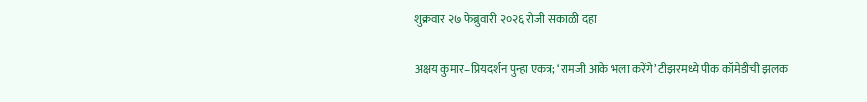शुक्रवार २७ फेब्रुवारी २०२६ रोजी सकाळी दहा

अक्षय कुमार–प्रियदर्शन पुन्हा एकत्र; ‘रामजी आके भला करेंगे’ टीझरमध्ये पीक कॉमेडीची झलक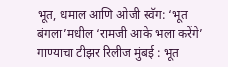भूत, धमाल आणि ओजी स्वॅग: ‘भूत बंगला’मधील ‘रामजी आके भला करेंगे’ गाण्याचा टीझर रिलीज मुंबई : भूत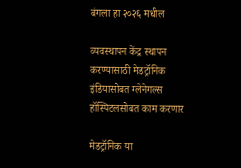बंगला हा २०२६ मधील

व्‍यवस्‍थापन केंद्र स्‍थापन करण्‍यासाठी मेडट्रॉनिक इंडियासोबत ग्‍लेनेगल्‍स हॉस्पिटलसोबत काम करणार

मेडट्रॉनिक या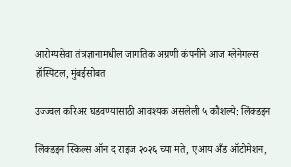आरोग्‍यसेवा तंत्रज्ञानामधील जागतिक अग्रणी कंपनीने आज ग्‍लेनेगल्‍स हॉस्पिटल, मुंबईसोबत

उज्‍ज्‍वल करिअर घडवण्‍यासाठी आवश्‍यक असलेली ५ कौशल्‍ये: लिंक्‍डइन

लिंक्‍डइन स्किल्‍स ऑन द राइज २०२६ च्‍या मते, एआय अँड ऑटोमेशन,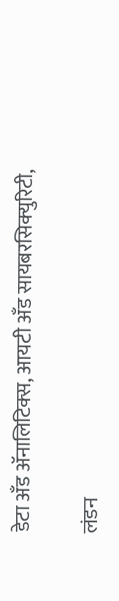डेटा अँड ॲनालिटिक्‍स, आयटी अँड सायबरसिक्‍युरिटी,

लंडन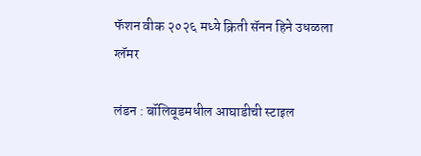फॅशन वीक २०२६ मध्ये क्रिती सॅनन हिने उधळला ग्लॅमर

लंडन : बॉलिवूडमधील आघाडीची स्टाइल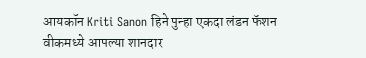आयकॉन Kriti Sanon हिने पुन्हा एकदा लंडन फॅशन वीकमध्ये आपल्या शानदार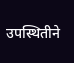उपस्थितीने